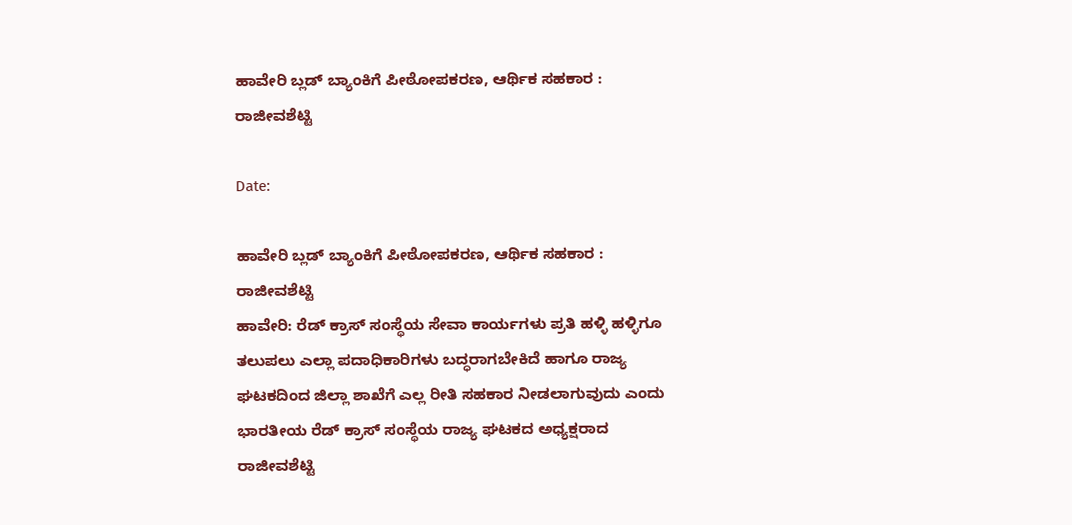ಹಾವೇರಿ ಬ್ಲಡ್ ಬ್ಯಾಂಕಿಗೆ ಪೀಠೋಪಕರಣ, ಆರ್ಥಿಕ ಸಹಕಾರ : ರಾಜೀವಶೆಟ್ಟಿ

Date:

ಹಾವೇರಿ ಬ್ಲಡ್ ಬ್ಯಾಂಕಿಗೆ ಪೀಠೋಪಕರಣ, ಆರ್ಥಿಕ ಸಹಕಾರ : ರಾಜೀವಶೆಟ್ಟಿ
ಹಾವೇರಿ: ರೆಡ್ ಕ್ರಾಸ್ ಸಂಸ್ಥೆಯ ಸೇವಾ ಕಾರ್ಯಗಳು ಪ್ರತಿ ಹಳ್ಳಿ ಹಳ್ಳಿಗೂ ತಲುಪಲು ಎಲ್ಲಾ ಪದಾಧಿಕಾರಿಗಳು ಬದ್ಧರಾಗಬೇಕಿದೆ ಹಾಗೂ ರಾಜ್ಯ ಘಟಕದಿಂದ ಜಿಲ್ಲಾ ಶಾಖೆಗೆ ಎಲ್ಲ ರೀತಿ ಸಹಕಾರ ನೀಡಲಾಗುವುದು ಎಂದು ಭಾರತೀಯ ರೆಡ್ ಕ್ರಾಸ್ ಸಂಸ್ಥೆಯ ರಾಜ್ಯ ಘಟಕದ ಅಧ್ಯಕ್ಷರಾದ ರಾಜೀವಶೆಟ್ಟಿ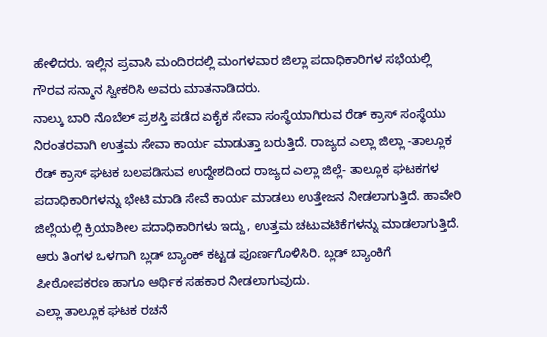ಹೇಳಿದರು. ಇಲ್ಲಿನ ಪ್ರವಾಸಿ ಮಂದಿರದಲ್ಲಿ ಮಂಗಳವಾರ ಜಿಲ್ಲಾ ಪದಾಧಿಕಾರಿಗಳ ಸಭೆಯಲ್ಲಿ ಗೌರವ ಸನ್ಮಾನ ಸ್ವೀಕರಿಸಿ ಅವರು ಮಾತನಾಡಿದರು.
ನಾಲ್ಕು ಬಾರಿ ನೊಬೆಲ್ ಪ್ರಶಸ್ತಿ ಪಡೆದ ಏಕೈಕ ಸೇವಾ ಸಂಸ್ಥೆಯಾಗಿರುವ ರೆಡ್ ಕ್ರಾಸ್ ಸಂಸ್ಥೆಯು ನಿರಂತರವಾಗಿ ಉತ್ತಮ ಸೇವಾ ಕಾರ್ಯ ಮಾಡುತ್ತಾ ಬರುತ್ತಿದೆ. ರಾಜ್ಯದ ಎಲ್ಲಾ ಜಿಲ್ಲಾ -ತಾಲ್ಲೂಕ ರೆಡ್ ಕ್ರಾಸ್ ಘಟಕ ಬಲಪಡಿಸುವ ಉದ್ದೇಶದಿಂದ ರಾಜ್ಯದ ಎಲ್ಲಾ ಜಿಲ್ಲೆ- ತಾಲ್ಲೂಕ ಘಟಕಗಳ ಪದಾಧಿಕಾರಿಗಳನ್ನು ಭೇಟಿ ಮಾಡಿ ಸೇವೆ ಕಾರ್ಯ ಮಾಡಲು ಉತ್ತೇಜನ ನೀಡಲಾಗುತ್ತಿದೆ. ಹಾವೇರಿ ಜಿಲ್ಲೆಯಲ್ಲಿ ಕ್ರಿಯಾಶೀಲ ಪದಾಧಿಕಾರಿಗಳು ಇದ್ದು, ಉತ್ತಮ ಚಟುವಟಿಕೆಗಳನ್ನು ಮಾಡಲಾಗುತ್ತಿದೆ. ಆರು ತಿಂಗಳ ಒಳಗಾಗಿ ಬ್ಲಡ್ ಬ್ಯಾಂಕ್ ಕಟ್ಟಡ ಪೂರ್ಣಗೊಳಿಸಿರಿ. ಬ್ಲಡ್ ಬ್ಯಾಂಕಿಗೆ ಪೀಠೋಪಕರಣ ಹಾಗೂ ಆರ್ಥಿಕ ಸಹಕಾರ ನೀಡಲಾಗುವುದು.
ಎಲ್ಲಾ ತಾಲ್ಲೂಕ ಘಟಕ ರಚನೆ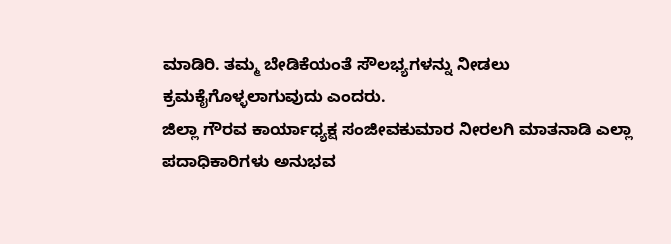ಮಾಡಿರಿ. ತಮ್ಮ ಬೇಡಿಕೆಯಂತೆ ಸೌಲಭ್ಯಗಳನ್ನು ನೀಡಲು ಕ್ರಮಕೈಗೊಳ್ಳಲಾಗುವುದು ಎಂದರು.
ಜಿಲ್ಲಾ ಗೌರವ ಕಾರ್ಯಾಧ್ಯಕ್ಷ ಸಂಜೀವಕುಮಾರ ನೀರಲಗಿ ಮಾತನಾಡಿ ಎಲ್ಲಾ ಪದಾಧಿಕಾರಿಗಳು ಅನುಭವ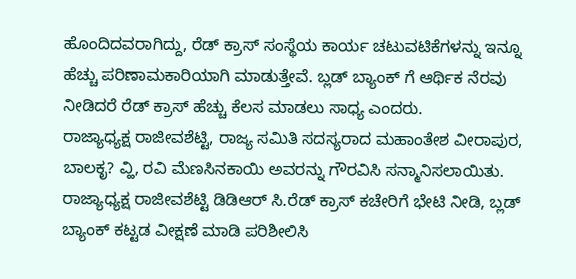ಹೊಂದಿದವರಾಗಿದ್ದು, ರೆಡ್ ಕ್ರಾಸ್ ಸಂಸ್ಥೆಯ ಕಾರ್ಯ ಚಟುವಟಿಕೆಗಳನ್ನು ಇನ್ನೂ ಹೆಚ್ಚು ಪರಿಣಾಮಕಾರಿಯಾಗಿ ಮಾಡುತ್ತೇವೆ. ಬ್ಲಡ್ ಬ್ಯಾಂಕ್ ಗೆ ಆರ್ಥಿಕ ನೆರವು ನೀಡಿದರೆ ರೆಡ್ ಕ್ರಾಸ್ ಹೆಚ್ಚು ಕೆಲಸ ಮಾಡಲು ಸಾಧ್ಯ ಎಂದರು.
ರಾಜ್ಯಾಧ್ಯಕ್ಷ ರಾಜೀವಶೆಟ್ಟಿ, ರಾಜ್ಯ ಸಮಿತಿ ಸದಸ್ಯರಾದ ಮಹಾಂತೇಶ ವೀರಾಪುರ, ಬಾಲಕೃ? ವ್ಹಿ, ರವಿ ಮೆಣಸಿನಕಾಯಿ ಅವರನ್ನು ಗೌರವಿಸಿ ಸನ್ಮಾನಿಸಲಾಯಿತು.
ರಾಜ್ಯಾಧ್ಯಕ್ಷ ರಾಜೀವಶೆಟ್ಟಿ ಡಿಡಿಆರ್ ಸಿ.ರೆಡ್ ಕ್ರಾಸ್ ಕಚೇರಿಗೆ ಭೇಟಿ ನೀಡಿ, ಬ್ಲಡ್ ಬ್ಯಾಂಕ್ ಕಟ್ಟಡ ವೀಕ್ಷಣೆ ಮಾಡಿ ಪರಿಶೀಲಿಸಿ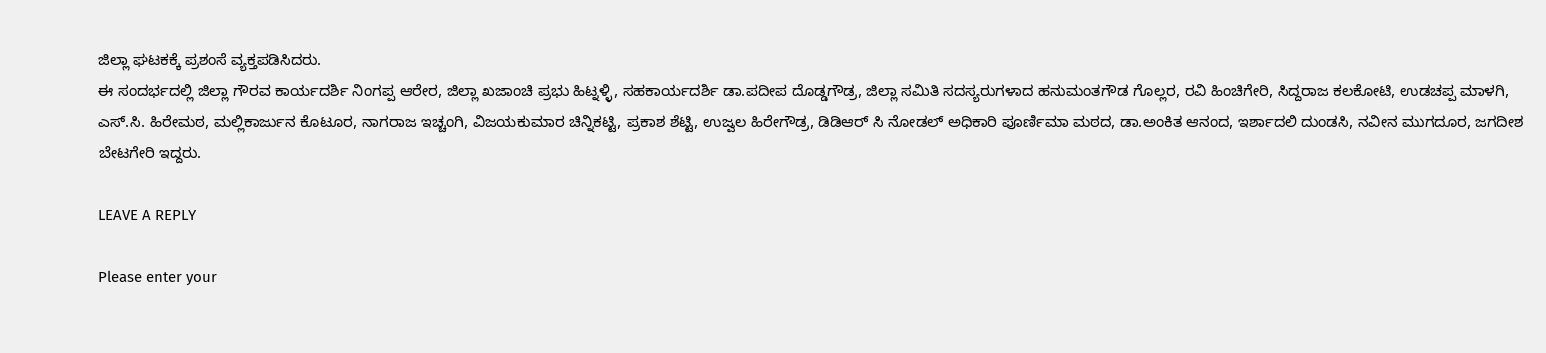ಜಿಲ್ಲಾ ಘಟಕಕ್ಕೆ ಪ್ರಶಂಸೆ ವ್ಯಕ್ತಪಡಿಸಿದರು.
ಈ ಸಂದರ್ಭದಲ್ಲಿ ಜಿಲ್ಲಾ ಗೌರವ ಕಾರ್ಯದರ್ಶಿ ನಿಂಗಪ್ಪ ಆರೇರ, ಜಿಲ್ಲಾ ಖಜಾಂಚಿ ಪ್ರಭು ಹಿಟ್ನಳ್ಳಿ, ಸಹಕಾರ್ಯದರ್ಶಿ ಡಾ.ಪದೀಪ ದೊಡ್ಡಗೌಡ್ರ, ಜಿಲ್ಲಾ ಸಮಿತಿ ಸದಸ್ಯರುಗಳಾದ ಹನುಮಂತಗೌಡ ಗೊಲ್ಲರ, ರವಿ ಹಿಂಚಿಗೇರಿ, ಸಿದ್ದರಾಜ ಕಲಕೋಟಿ, ಉಡಚಪ್ಪ ಮಾಳಗಿ, ಎಸ್.ಸಿ. ಹಿರೇಮಠ, ಮಲ್ಲಿಕಾರ್ಜುನ ಕೊಟೂರ, ನಾಗರಾಜ ಇಚ್ಚಂಗಿ, ವಿಜಯಕುಮಾರ ಚಿನ್ನಿಕಟ್ಟಿ, ಪ್ರಕಾಶ ಶೆಟ್ಟಿ, ಉಜ್ವಲ ಹಿರೇಗೌಡ್ರ, ಡಿಡಿಆರ್ ಸಿ ನೋಡಲ್ ಅಧಿಕಾರಿ ಪೂರ್ಣಿಮಾ ಮಠದ, ಡಾ.ಅಂಕಿತ ಆನಂದ, ಇರ್ಶಾದಲಿ ದುಂಡಸಿ, ನವೀನ ಮುಗದೂರ, ಜಗದೀಶ ಬೇಟಗೇರಿ ಇದ್ದರು.

LEAVE A REPLY

Please enter your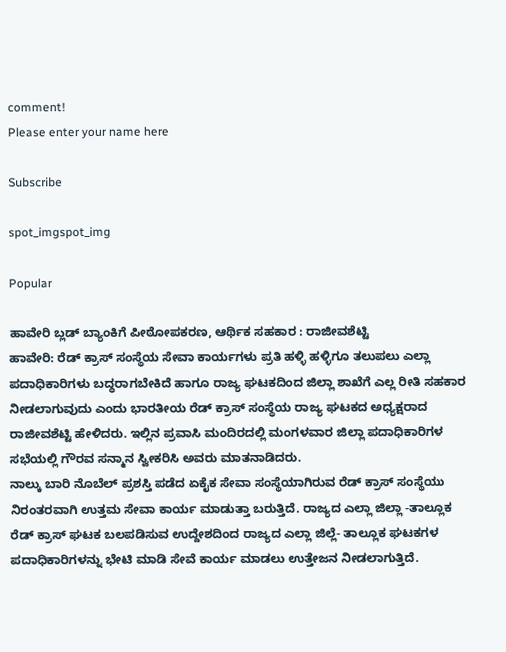comment!
Please enter your name here

Subscribe

spot_imgspot_img

Popular

ಹಾವೇರಿ ಬ್ಲಡ್ ಬ್ಯಾಂಕಿಗೆ ಪೀಠೋಪಕರಣ, ಆರ್ಥಿಕ ಸಹಕಾರ : ರಾಜೀವಶೆಟ್ಟಿ
ಹಾವೇರಿ: ರೆಡ್ ಕ್ರಾಸ್ ಸಂಸ್ಥೆಯ ಸೇವಾ ಕಾರ್ಯಗಳು ಪ್ರತಿ ಹಳ್ಳಿ ಹಳ್ಳಿಗೂ ತಲುಪಲು ಎಲ್ಲಾ ಪದಾಧಿಕಾರಿಗಳು ಬದ್ಧರಾಗಬೇಕಿದೆ ಹಾಗೂ ರಾಜ್ಯ ಘಟಕದಿಂದ ಜಿಲ್ಲಾ ಶಾಖೆಗೆ ಎಲ್ಲ ರೀತಿ ಸಹಕಾರ ನೀಡಲಾಗುವುದು ಎಂದು ಭಾರತೀಯ ರೆಡ್ ಕ್ರಾಸ್ ಸಂಸ್ಥೆಯ ರಾಜ್ಯ ಘಟಕದ ಅಧ್ಯಕ್ಷರಾದ ರಾಜೀವಶೆಟ್ಟಿ ಹೇಳಿದರು. ಇಲ್ಲಿನ ಪ್ರವಾಸಿ ಮಂದಿರದಲ್ಲಿ ಮಂಗಳವಾರ ಜಿಲ್ಲಾ ಪದಾಧಿಕಾರಿಗಳ ಸಭೆಯಲ್ಲಿ ಗೌರವ ಸನ್ಮಾನ ಸ್ವೀಕರಿಸಿ ಅವರು ಮಾತನಾಡಿದರು.
ನಾಲ್ಕು ಬಾರಿ ನೊಬೆಲ್ ಪ್ರಶಸ್ತಿ ಪಡೆದ ಏಕೈಕ ಸೇವಾ ಸಂಸ್ಥೆಯಾಗಿರುವ ರೆಡ್ ಕ್ರಾಸ್ ಸಂಸ್ಥೆಯು ನಿರಂತರವಾಗಿ ಉತ್ತಮ ಸೇವಾ ಕಾರ್ಯ ಮಾಡುತ್ತಾ ಬರುತ್ತಿದೆ. ರಾಜ್ಯದ ಎಲ್ಲಾ ಜಿಲ್ಲಾ -ತಾಲ್ಲೂಕ ರೆಡ್ ಕ್ರಾಸ್ ಘಟಕ ಬಲಪಡಿಸುವ ಉದ್ದೇಶದಿಂದ ರಾಜ್ಯದ ಎಲ್ಲಾ ಜಿಲ್ಲೆ- ತಾಲ್ಲೂಕ ಘಟಕಗಳ ಪದಾಧಿಕಾರಿಗಳನ್ನು ಭೇಟಿ ಮಾಡಿ ಸೇವೆ ಕಾರ್ಯ ಮಾಡಲು ಉತ್ತೇಜನ ನೀಡಲಾಗುತ್ತಿದೆ.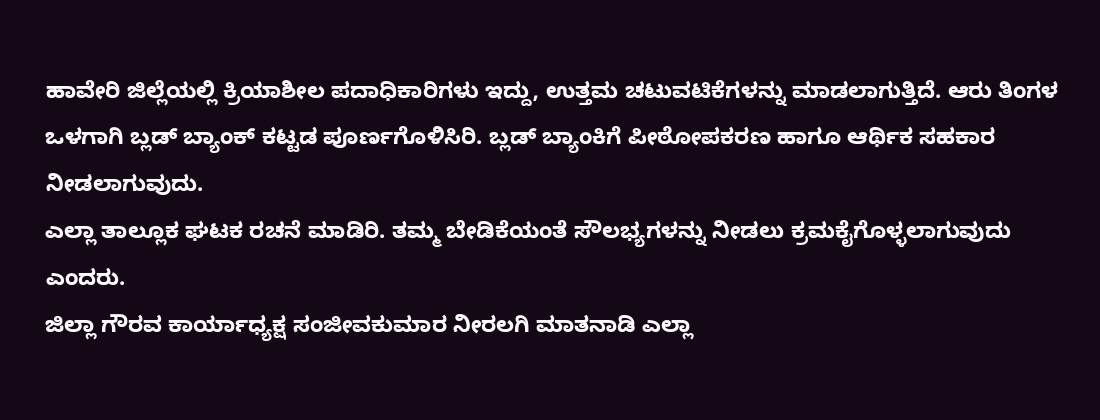ಹಾವೇರಿ ಜಿಲ್ಲೆಯಲ್ಲಿ ಕ್ರಿಯಾಶೀಲ ಪದಾಧಿಕಾರಿಗಳು ಇದ್ದು, ಉತ್ತಮ ಚಟುವಟಿಕೆಗಳನ್ನು ಮಾಡಲಾಗುತ್ತಿದೆ. ಆರು ತಿಂಗಳ ಒಳಗಾಗಿ ಬ್ಲಡ್ ಬ್ಯಾಂಕ್ ಕಟ್ಟಡ ಪೂರ್ಣಗೊಳಿಸಿರಿ. ಬ್ಲಡ್ ಬ್ಯಾಂಕಿಗೆ ಪೀಠೋಪಕರಣ ಹಾಗೂ ಆರ್ಥಿಕ ಸಹಕಾರ ನೀಡಲಾಗುವುದು.
ಎಲ್ಲಾ ತಾಲ್ಲೂಕ ಘಟಕ ರಚನೆ ಮಾಡಿರಿ. ತಮ್ಮ ಬೇಡಿಕೆಯಂತೆ ಸೌಲಭ್ಯಗಳನ್ನು ನೀಡಲು ಕ್ರಮಕೈಗೊಳ್ಳಲಾಗುವುದು ಎಂದರು.
ಜಿಲ್ಲಾ ಗೌರವ ಕಾರ್ಯಾಧ್ಯಕ್ಷ ಸಂಜೀವಕುಮಾರ ನೀರಲಗಿ ಮಾತನಾಡಿ ಎಲ್ಲಾ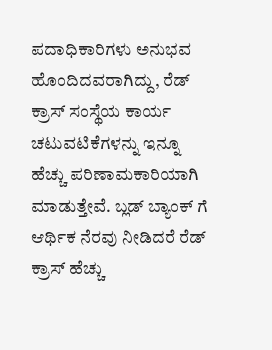ಪದಾಧಿಕಾರಿಗಳು ಅನುಭವ ಹೊಂದಿದವರಾಗಿದ್ದು, ರೆಡ್ ಕ್ರಾಸ್ ಸಂಸ್ಥೆಯ ಕಾರ್ಯ ಚಟುವಟಿಕೆಗಳನ್ನು ಇನ್ನೂ ಹೆಚ್ಚು ಪರಿಣಾಮಕಾರಿಯಾಗಿ ಮಾಡುತ್ತೇವೆ. ಬ್ಲಡ್ ಬ್ಯಾಂಕ್ ಗೆ ಆರ್ಥಿಕ ನೆರವು ನೀಡಿದರೆ ರೆಡ್ ಕ್ರಾಸ್ ಹೆಚ್ಚು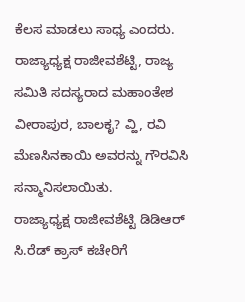ಕೆಲಸ ಮಾಡಲು ಸಾಧ್ಯ ಎಂದರು.
ರಾಜ್ಯಾಧ್ಯಕ್ಷ ರಾಜೀವಶೆಟ್ಟಿ, ರಾಜ್ಯ ಸಮಿತಿ ಸದಸ್ಯರಾದ ಮಹಾಂತೇಶ ವೀರಾಪುರ, ಬಾಲಕೃ? ವ್ಹಿ, ರವಿ ಮೆಣಸಿನಕಾಯಿ ಅವರನ್ನು ಗೌರವಿಸಿ ಸನ್ಮಾನಿಸಲಾಯಿತು.
ರಾಜ್ಯಾಧ್ಯಕ್ಷ ರಾಜೀವಶೆಟ್ಟಿ ಡಿಡಿಆರ್ ಸಿ.ರೆಡ್ ಕ್ರಾಸ್ ಕಚೇರಿಗೆ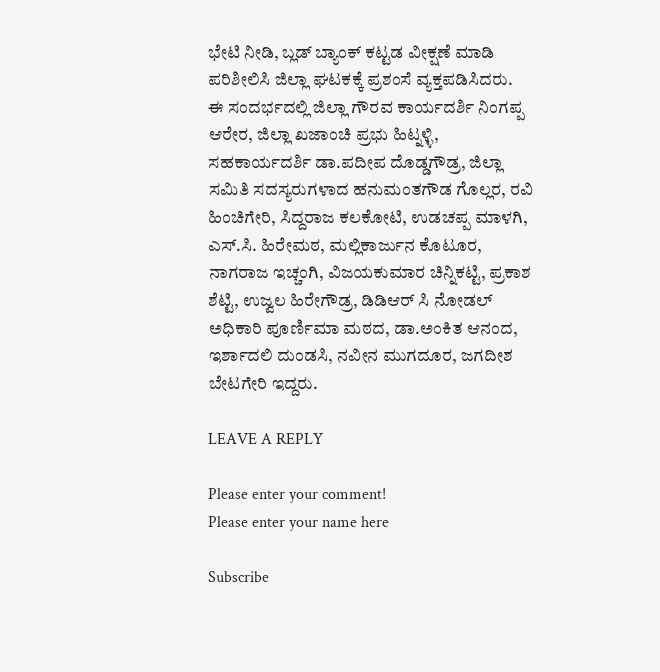ಭೇಟಿ ನೀಡಿ, ಬ್ಲಡ್ ಬ್ಯಾಂಕ್ ಕಟ್ಟಡ ವೀಕ್ಷಣೆ ಮಾಡಿ ಪರಿಶೀಲಿಸಿ ಜಿಲ್ಲಾ ಘಟಕಕ್ಕೆ ಪ್ರಶಂಸೆ ವ್ಯಕ್ತಪಡಿಸಿದರು.
ಈ ಸಂದರ್ಭದಲ್ಲಿ ಜಿಲ್ಲಾ ಗೌರವ ಕಾರ್ಯದರ್ಶಿ ನಿಂಗಪ್ಪ ಆರೇರ, ಜಿಲ್ಲಾ ಖಜಾಂಚಿ ಪ್ರಭು ಹಿಟ್ನಳ್ಳಿ, ಸಹಕಾರ್ಯದರ್ಶಿ ಡಾ.ಪದೀಪ ದೊಡ್ಡಗೌಡ್ರ, ಜಿಲ್ಲಾ ಸಮಿತಿ ಸದಸ್ಯರುಗಳಾದ ಹನುಮಂತಗೌಡ ಗೊಲ್ಲರ, ರವಿ ಹಿಂಚಿಗೇರಿ, ಸಿದ್ದರಾಜ ಕಲಕೋಟಿ, ಉಡಚಪ್ಪ ಮಾಳಗಿ, ಎಸ್.ಸಿ. ಹಿರೇಮಠ, ಮಲ್ಲಿಕಾರ್ಜುನ ಕೊಟೂರ, ನಾಗರಾಜ ಇಚ್ಚಂಗಿ, ವಿಜಯಕುಮಾರ ಚಿನ್ನಿಕಟ್ಟಿ, ಪ್ರಕಾಶ ಶೆಟ್ಟಿ, ಉಜ್ವಲ ಹಿರೇಗೌಡ್ರ, ಡಿಡಿಆರ್ ಸಿ ನೋಡಲ್ ಅಧಿಕಾರಿ ಪೂರ್ಣಿಮಾ ಮಠದ, ಡಾ.ಅಂಕಿತ ಆನಂದ, ಇರ್ಶಾದಲಿ ದುಂಡಸಿ, ನವೀನ ಮುಗದೂರ, ಜಗದೀಶ ಬೇಟಗೇರಿ ಇದ್ದರು.

LEAVE A REPLY

Please enter your comment!
Please enter your name here

Subscribe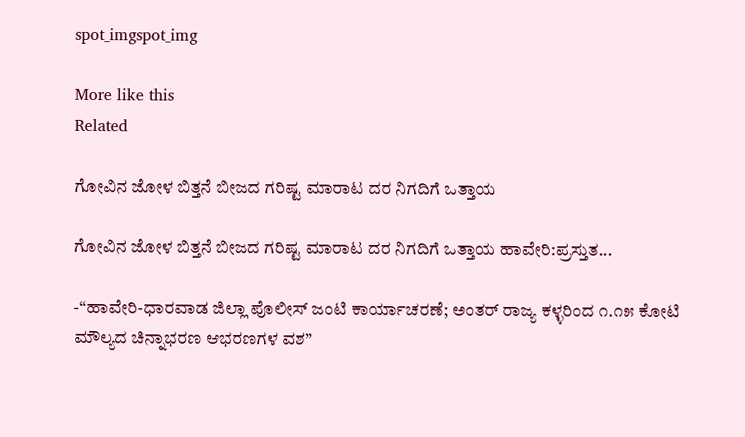spot_imgspot_img

More like this
Related

ಗೋವಿನ ಜೋಳ ಬಿತ್ತನೆ ಬೀಜದ ಗರಿಷ್ಟ ಮಾರಾಟ ದರ ನಿಗದಿಗೆ ಒತ್ತಾಯ

ಗೋವಿನ ಜೋಳ ಬಿತ್ತನೆ ಬೀಜದ ಗರಿಷ್ಟ ಮಾರಾಟ ದರ ನಿಗದಿಗೆ ಒತ್ತಾಯ ಹಾವೇರಿ:ಪ್ರಸ್ತುತ...

-“ಹಾವೇರಿ-ಧಾರವಾಡ ಜಿಲ್ಲಾ ಪೊಲೀಸ್ ಜಂಟಿ ಕಾರ್ಯಾಚರಣೆ; ಅಂತರ್ ರಾಜ್ಯ ಕಳ್ಳರಿಂದ ೧.೧೫ ಕೋಟಿ ಮೌಲ್ಯದ ಚಿನ್ನಾಭರಣ ಆಭರಣಗಳ ವಶ”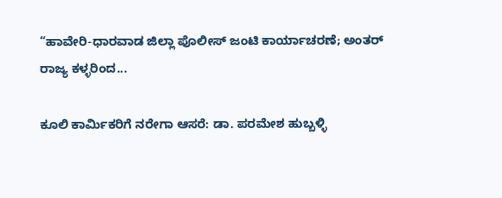“ಹಾವೇರಿ-ಧಾರವಾಡ ಜಿಲ್ಲಾ ಪೊಲೀಸ್ ಜಂಟಿ ಕಾರ್ಯಾಚರಣೆ; ಅಂತರ್ ರಾಜ್ಯ ಕಳ್ಳರಿಂದ...

ಕೂಲಿ ಕಾರ್ಮಿಕರಿಗೆ ನರೇಗಾ ಆಸರೆ: ಡಾ. ಪರಮೇಶ ಹುಬ್ಬಳ್ಳಿ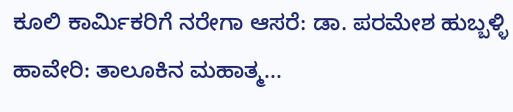ಕೂಲಿ ಕಾರ್ಮಿಕರಿಗೆ ನರೇಗಾ ಆಸರೆ: ಡಾ. ಪರಮೇಶ ಹುಬ್ಬಳ್ಳಿ ಹಾವೇರಿ: ತಾಲೂಕಿನ ಮಹಾತ್ಮ...